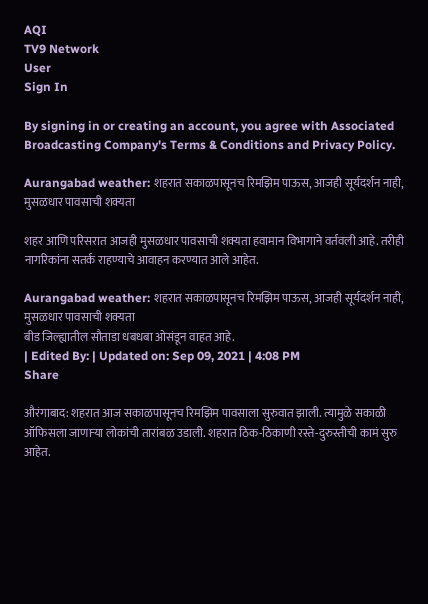AQI
TV9 Network
User
Sign In

By signing in or creating an account, you agree with Associated Broadcasting Company's Terms & Conditions and Privacy Policy.

Aurangabad weather: शहरात सकाळपासूनच रिमझिम पाऊस, आजही सूर्यदर्शन नाही, मुसळधार पावसाची शक्यता

शहर आणि परिसरात आजही मुसळधार पावसाची शक्यता हवामान विभागाने वर्तवली आहे. तरीही नागरिकांना सतर्क राहण्याचे आवाहन करण्यात आले आहेत.

Aurangabad weather: शहरात सकाळपासूनच रिमझिम पाऊस, आजही सूर्यदर्शन नाही, मुसळधार पावसाची शक्यता
बीड जिल्ह्यातील सौताडा धबधबा ओसंडून वाहत आहे.
| Edited By: | Updated on: Sep 09, 2021 | 4:08 PM
Share

औरंगाबाद: शहरात आज सकाळपासूनच रिमझिम पावसाला सुरुवात झाली. त्यामुळे सकाळी ऑफिसला जाणाऱ्या लोकांची तारांबळ उडाली. शहरात ठिक-ठिकाणी रस्ते-दुरुस्तीची कामं सुरु आहेत.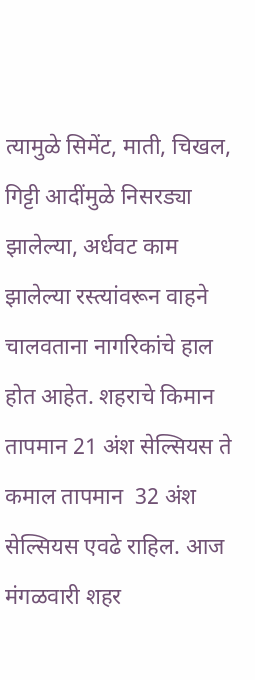त्यामुळे सिमेंट, माती, चिखल, गिट्टी आदींमुळे निसरड्या झालेल्या, अर्धवट काम झालेल्या रस्त्यांवरून वाहने चालवताना नागरिकांचे हाल होत आहेत. शहराचे किमान तापमान 21 अंश सेल्सियस ते कमाल तापमान  32 अंश सेल्सियस एवढे राहिल. आज मंगळवारी शहर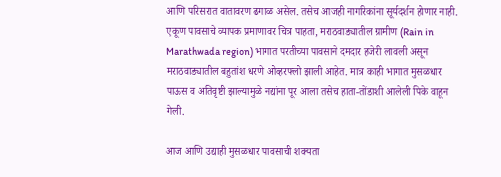आणि परिसरात वातावरण ढगाळ असेल. तसेच आजही नागरिकांना सूर्यदर्शन होणार नाही.  एकूण पावसाचे व्यापक प्रमाणावर चित्र पाहता, मराठवाड्यातील ग्रामीण (Rain in Marathwada region) भागात परतीच्या पावसाने दमदार हजेरी लावली असून मराठवाड्यातील बहुतांश धरणे ओव्हरफ्लो झाली आहेत. मात्र काही भागात मुसळधार पाऊस व अतिवृष्टी झाल्यामुळे नद्यांना पूर आला तसेच हाता-तोंडाशी आलेली पिके वाहून गेली.

आज आणि उद्याही मुसळधार पावसाची शक्यता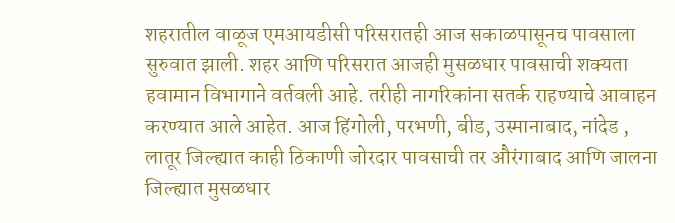शहरातील वाळूज एमआयडीसी परिसरातही आज सकाळपासूनच पावसाला सुरुवात झाली. शहर आणि परिसरात आजही मुसळधार पावसाची शक्यता हवामान विभागाने वर्तवली आहे. तरीही नागरिकांना सतर्क राहण्याचे आवाहन करण्यात आले आहेत. आज हिंगोली, परभणी, बीड, उस्मानाबाद, नांदेड , लातूर जिल्ह्यात काही ठिकाणी जोरदार पावसाची तर औरंगाबाद आणि जालना जिल्ह्यात मुसळधार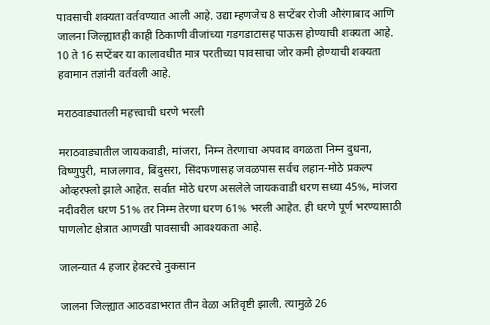पावसाची शक्यता वर्तवण्यात आली आहे. उद्या म्हणजेच 8 सप्टेंबर रोजी औरंगाबाद आणि जालना जिल्ह्यातही काही ठिकाणी वीजांच्या गडगडाटासह पाऊस होण्याची शक्यता आहे. 10 ते 16 सप्टेंबर या कालावधीत मात्र परतीच्या पावसाचा जोर कमी होण्याची शक्यता हवामान तज्ञांनी वर्तवली आहे.

मराठवाड्यातली महत्त्वाची धरणे भरली

मराठवाड्यातील जायकवाडी, मांजरा, निम्न तेरणाचा अपवाद वगळता निम्न दुधना, विष्णुपुरी, माजलगाव, बिंदुसरा, सिंदफणासह जवळपास सर्वच लहान-मोठे प्रकल्प ओव्हरफ्लो झाले आहेत. सर्वात मोठे धरण असलेले जायकवाडी धरण सध्या 45%, मांजरा नदीवरील धरण 51% तर निम्म तेरणा धरण 61% भरली आहेत. ही धरणे पूर्ण भरण्यासाठी पाणलोट क्षेत्रात आणखी पावसाची आवश्यकता आहे.

जालन्यात 4 हजार हेक्टरचे नुकसान

जालना जिल्ह्यात आठवडाभरात तीन वेळा अतिवृष्टी झाली. त्यामुळे 26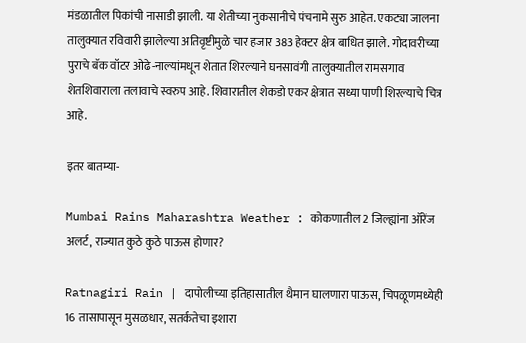मंडळातील पिकांची नासाडी झाली. या शेतीच्या नुकसानीचे पंचनामे सुरु आहेत. एकट्या जालना तालुक्यात रविवारी झालेल्या अतिवृष्टीमुळे चार हजार 383 हेक्टर क्षेत्र बाधित झाले. गोदावरीच्या पुराचे बॅक वॉटर ओढे-नाल्यांमधून शेतात शिरल्याने घनसावंगी तालुक्यातील रामसगाव शेतशिवाराला तलावाचे स्वरुप आहे. शिवारातील शेकडो एकर क्षेत्रात सध्या पाणी शिरल्याचे चित्र आहे.

इतर बातम्या-

Mumbai Rains Maharashtra Weather : कोकणातील 2 जिल्ह्यांना ऑरेंज अलर्ट, राज्यात कुठे कुठे पाऊस होणार?

Ratnagiri Rain | दापोलीच्या इतिहासातील थैमान घालणारा पाऊस, चिपळूणमध्येही 16 तासापासून मुसळधार, सतर्कतेचा इशारा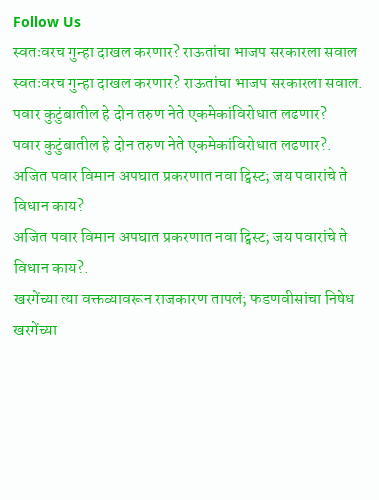Follow Us
स्वतःवरच गुन्हा दाखल करणार? राऊतांचा भाजप सरकारला सवाल
स्वतःवरच गुन्हा दाखल करणार? राऊतांचा भाजप सरकारला सवाल.
पवार कुटुंबातील हे दोन तरुण नेते एकमेकांविरोधात लढणार?
पवार कुटुंबातील हे दोन तरुण नेते एकमेकांविरोधात लढणार?.
अजित पवार विमान अपघात प्रकरणात नवा ट्विस्ट; जय पवारांचे ते विधान काय?
अजित पवार विमान अपघात प्रकरणात नवा ट्विस्ट; जय पवारांचे ते विधान काय?.
खरगेंच्या त्या वक्तव्यावरून राजकारण तापलं; फडणवीसांचा निषेध
खरगेंच्या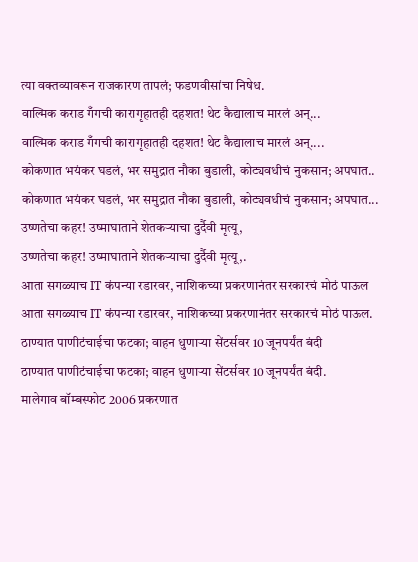त्या वक्तव्यावरून राजकारण तापलं; फडणवीसांचा निषेध.
वाल्मिक कराड गँगची कारागृहातही दहशत! थेट कैद्यालाच मारलं अन्...
वाल्मिक कराड गँगची कारागृहातही दहशत! थेट कैद्यालाच मारलं अन्....
कोकणात भयंकर घडलं, भर समुद्रात नौका बुडाली, कोट्यवधीचं नुकसान; अपघात..
कोकणात भयंकर घडलं, भर समुद्रात नौका बुडाली, कोट्यवधीचं नुकसान; अपघात...
उष्णतेचा कहर! उष्माघाताने शेतकऱ्याचा दुर्दैवी मृत्यू,
उष्णतेचा कहर! उष्माघाताने शेतकऱ्याचा दुर्दैवी मृत्यू,.
आता सगळ्याच IT कंपन्या रडारवर, नाशिकच्या प्रकरणानंतर सरकारचं मोठं पाऊल
आता सगळ्याच IT कंपन्या रडारवर, नाशिकच्या प्रकरणानंतर सरकारचं मोठं पाऊल.
ठाण्यात पाणीटंचाईचा फटका; वाहन धुणाऱ्या सेंटर्सवर 10 जूनपर्यंत बंदी
ठाण्यात पाणीटंचाईचा फटका; वाहन धुणाऱ्या सेंटर्सवर 10 जूनपर्यंत बंदी.
मालेगाव बॉम्बस्फोट 2006 प्रकरणात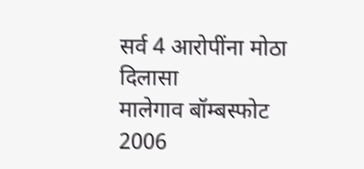सर्व 4 आरोपींना मोठा दिलासा
मालेगाव बॉम्बस्फोट 2006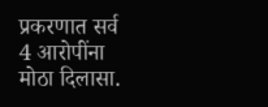प्रकरणात सर्व 4 आरोपींना मोठा दिलासा.